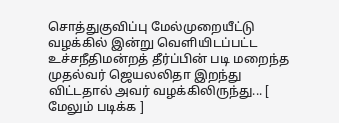சொத்துகுவிப்பு மேல்முறையீட்டு வழக்கில் இன்று வெளியிடப்பட்ட உச்சநீதிமன்றத் தீர்ப்பின் படி மறைந்த முதல்வர் ஜெயலலிதா இறந்து விட்டதால் அவர் வழக்கிலிருந்து... [ மேலும் படிக்க ]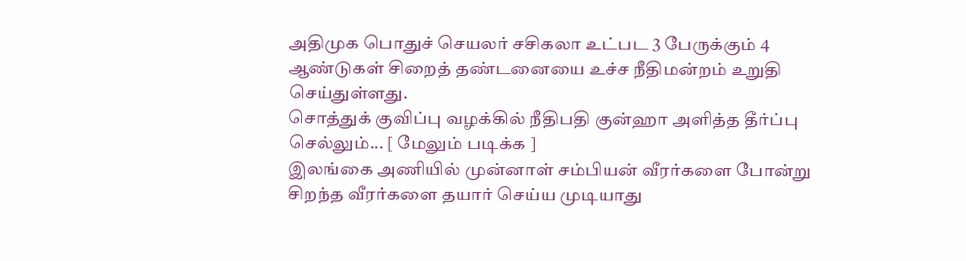அதிமுக பொதுச் செயலர் சசிகலா உட்பட 3 பேருக்கும் 4 ஆண்டுகள் சிறைத் தண்டனையை உச்ச நீதிமன்றம் உறுதி செய்துள்ளது.
சொத்துக் குவிப்பு வழக்கில் நீதிபதி குன்ஹா அளித்த தீர்ப்பு செல்லும்... [ மேலும் படிக்க ]
இலங்கை அணியில் முன்னாள் சம்பியன் வீரர்களை போன்று சிறந்த வீரர்களை தயார் செய்ய முடியாது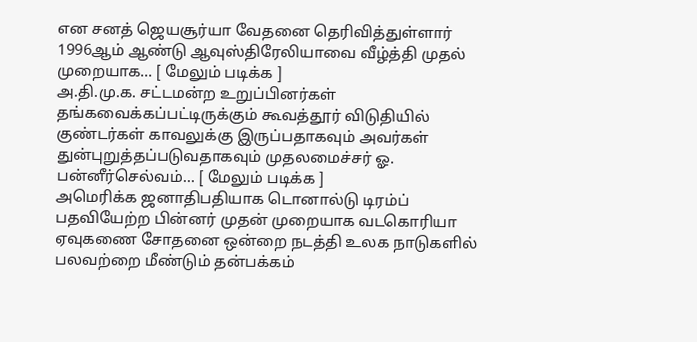என சனத் ஜெயசூர்யா வேதனை தெரிவித்துள்ளார்
1996ஆம் ஆண்டு ஆவுஸ்திரேலியாவை வீழ்த்தி முதல் முறையாக... [ மேலும் படிக்க ]
அ.தி.மு.க. சட்டமன்ற உறுப்பினர்கள் தங்கவைக்கப்பட்டிருக்கும் கூவத்தூர் விடுதியில் குண்டர்கள் காவலுக்கு இருப்பதாகவும் அவர்கள் துன்புறுத்தப்படுவதாகவும் முதலமைச்சர் ஓ. பன்னீர்செல்வம்... [ மேலும் படிக்க ]
அமெரிக்க ஜனாதிபதியாக டொனால்டு டிரம்ப் பதவியேற்ற பின்னர் முதன் முறையாக வடகொரியா ஏவுகணை சோதனை ஒன்றை நடத்தி உலக நாடுகளில் பலவற்றை மீண்டும் தன்பக்கம்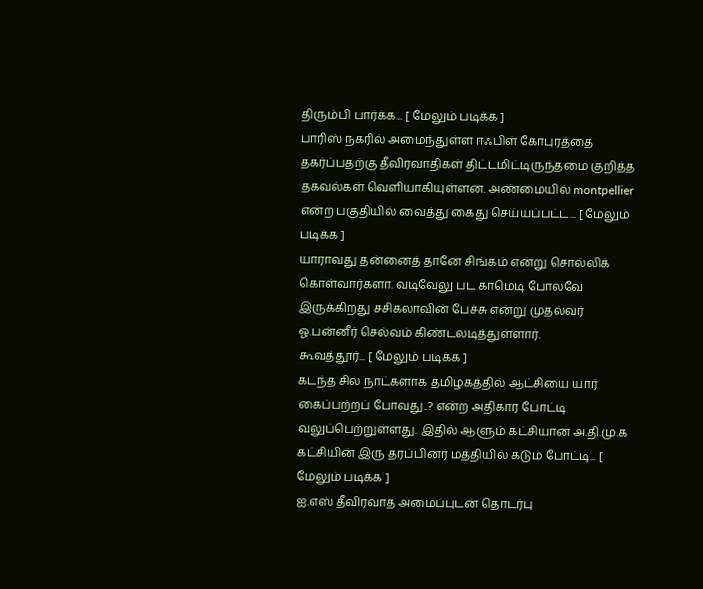திரும்பி பார்க்க... [ மேலும் படிக்க ]
பாரிஸ் நகரில் அமைந்துள்ள ஈஃபிள் கோபுரத்தை தகர்ப்பதற்கு தீவிரவாதிகள் திட்டமிட்டிருந்தமை குறித்த தகவல்கள் வெளியாகியுள்ளன. அண்மையில் montpellier என்ற பகுதியில் வைத்து கைது செய்யப்பட்ட... [ மேலும் படிக்க ]
யாராவது தன்னைத் தானே சிங்கம் என்று சொல்லிக் கொள்வார்களா. வடிவேலு பட காமெடி போலவே இருக்கிறது சசிகலாவின் பேச்சு என்று முதல்வர் ஓ.பன்னீர் செல்வம் கிண்டலடித்துள்ளார்.
கூவத்தூர்... [ மேலும் படிக்க ]
கடந்த சில நாட்களாக தமிழகத்தில் ஆட்சியை யார் கைப்பற்றப் போவது..? என்ற அதிகார போட்டி வலுப்பெற்றுள்ளது. இதில் ஆளும் கட்சியான அ.தி.மு.க கட்சியின் இரு தரப்பினர் மத்தியில் கடும் போட்டி... [ மேலும் படிக்க ]
ஐ.எஸ் தீவிரவாத அமைப்புடன் தொடர்பு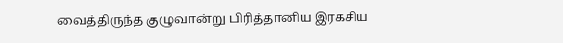வைத்திருந்த குழுவான்று பிரித்தானிய இரகசிய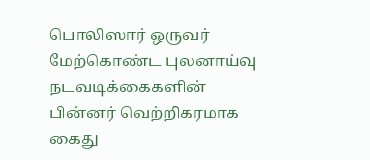பொலிஸார் ஒருவர் மேற்கொண்ட புலனாய்வு நடவடிக்கைகளின் பின்னர் வெற்றிகரமாக கைது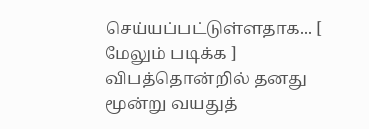செய்யப்பட்டுள்ளதாக... [ மேலும் படிக்க ]
விபத்தொன்றில் தனது மூன்று வயதுத்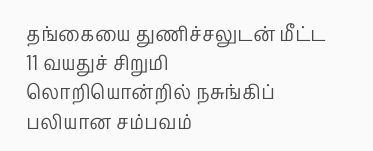தங்கையை துணிச்சலுடன் மீட்ட 11 வயதுச் சிறுமி லொறியொன்றில் நசுங்கிப் பலியான சம்பவம்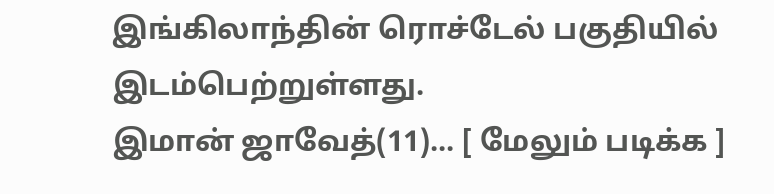இங்கிலாந்தின் ரொச்டேல் பகுதியில் இடம்பெற்றுள்ளது.
இமான் ஜாவேத்(11)... [ மேலும் படிக்க ]